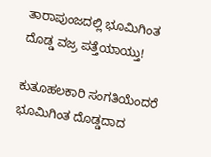ತಾರಾಪುಂಜದಲ್ಲಿ ಭೂಮಿಗಿಂತ ದೊಡ್ಡ ವಜ್ರ ಪತ್ತೆಯಾಯ್ತು!

ಕುತೂಹಲಕಾರಿ ಸಂಗತಿಯೆಂದರೆ ಭೂಮಿಗಿಂತ ದೊಡ್ಡದಾದ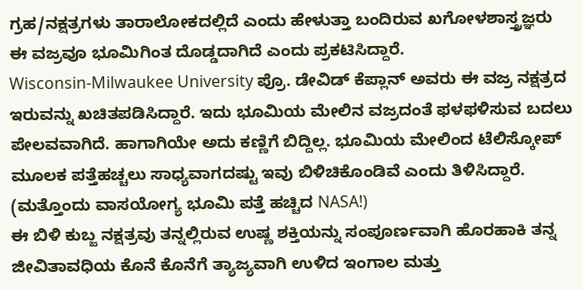ಗ್ರಹ/ನಕ್ಷತ್ರಗಳು ತಾರಾಲೋಕದಲ್ಲಿದೆ ಎಂದು ಹೇಳುತ್ತಾ ಬಂದಿರುವ ಖಗೋಳಶಾಸ್ತ್ರಜ್ಞರು ಈ ವಜ್ರವೂ ಭೂಮಿಗಿಂತ ದೊಡ್ಡದಾಗಿದೆ ಎಂದು ಪ್ರಕಟಿಸಿದ್ದಾರೆ.
Wisconsin-Milwaukee University ಪ್ರೊ. ಡೇವಿಡ್ ಕೆಪ್ಲಾನ್ ಅವರು ಈ ವಜ್ರ ನಕ್ಷತ್ರದ ಇರುವನ್ನು ಖಚಿತಪಡಿಸಿದ್ದಾರೆ. ಇದು ಭೂಮಿಯ ಮೇಲಿನ ವಜ್ರದಂತೆ ಫಳಫಳಿಸುವ ಬದಲು ಪೇಲವವಾಗಿದೆ. ಹಾಗಾಗಿಯೇ ಅದು ಕಣ್ಣಿಗೆ ಬಿದ್ದಿಲ್ಲ. ಭೂಮಿಯ ಮೇಲಿಂದ ಟೆಲಿಸ್ಕೋಪ್ ಮೂಲಕ ಪತ್ತೆಹಚ್ಚಲು ಸಾಧ್ಯವಾಗದಷ್ಟು ಇವು ಬಿಳಿಚಿಕೊಂಡಿವೆ ಎಂದು ತಿಳಿಸಿದ್ದಾರೆ. (ಮತ್ತೊಂದು ವಾಸಯೋಗ್ಯ ಭೂಮಿ ಪತ್ತೆ ಹಚ್ಚಿದ NASA!)
ಈ ಬಿಳಿ ಕುಬ್ಜ ನಕ್ಷತ್ರವು ತನ್ನಲ್ಲಿರುವ ಉಷ್ಣ ಶಕ್ತಿಯನ್ನು ಸಂಪೂರ್ಣವಾಗಿ ಹೊರಹಾಕಿ ತನ್ನ ಜೀವಿತಾವಧಿಯ ಕೊನೆ ಕೊನೆಗೆ ತ್ಯಾಜ್ಯವಾಗಿ ಉಳಿದ ಇಂಗಾಲ ಮತ್ತು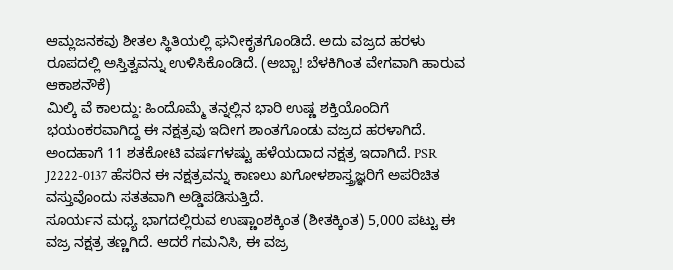ಆಮ್ಲಜನಕವು ಶೀತಲ ಸ್ಥಿತಿಯಲ್ಲಿ ಘನೀಕೃತಗೊಂಡಿದೆ. ಅದು ವಜ್ರದ ಹರಳು ರೂಪದಲ್ಲಿ ಅಸ್ತಿತ್ವವನ್ನು ಉಳಿಸಿಕೊಂಡಿದೆ. (ಅಬ್ಬಾ! ಬೆಳಕಿಗಿಂತ ವೇಗವಾಗಿ ಹಾರುವ ಆಕಾಶನೌಕೆ)
ಮಿಲ್ಕಿ ವೆ ಕಾಲದ್ದು: ಹಿಂದೊಮ್ಮೆ ತನ್ನಲ್ಲಿನ ಭಾರಿ ಉಷ್ಣ ಶಕ್ತಿಯೊಂದಿಗೆ ಭಯಂಕರವಾಗಿದ್ದ ಈ ನಕ್ಷತ್ರವು ಇದೀಗ ಶಾಂತಗೊಂಡು ವಜ್ರದ ಹರಳಾಗಿದೆ. ಅಂದಹಾಗೆ 11 ಶತಕೋಟಿ ವರ್ಷಗಳಷ್ಟು ಹಳೆಯದಾದ ನಕ್ಷತ್ರ ಇದಾಗಿದೆ. PSR J2222-0137 ಹೆಸರಿನ ಈ ನಕ್ಷತ್ರವನ್ನು ಕಾಣಲು ಖಗೋಳಶಾಸ್ತ್ರಜ್ಞರಿಗೆ ಅಪರಿಚಿತ ವಸ್ತುವೊಂದು ಸತತವಾಗಿ ಅಡ್ಡಿಪಡಿಸುತ್ತಿದೆ.
ಸೂರ್ಯನ ಮಧ್ಯ ಭಾಗದಲ್ಲಿರುವ ಉಷ್ಣಾಂಶಕ್ಕಿಂತ (ಶೀತಕ್ಕಿಂತ) 5,000 ಪಟ್ಟು ಈ ವಜ್ರ ನಕ್ಷತ್ರ ತಣ್ಣಗಿದೆ. ಆದರೆ ಗಮನಿಸಿ, ಈ ವಜ್ರ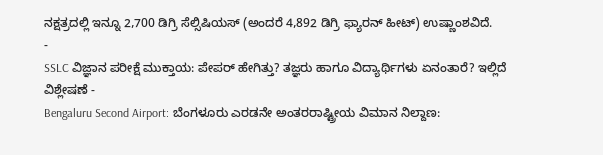ನಕ್ಷತ್ರದಲ್ಲಿ ಇನ್ನೂ 2,700 ಡಿಗ್ರಿ ಸೆಲ್ಸಿಷಿಯಸ್ (ಅಂದರೆ 4,892 ಡಿಗ್ರಿ ಫ್ಯಾರನ್ ಹೀಟ್) ಉಷ್ಣಾಂಶವಿದೆ.
-
SSLC ವಿಜ್ಞಾನ ಪರೀಕ್ಷೆ ಮುಕ್ತಾಯ: ಪೇಪರ್ ಹೇಗಿತ್ತು? ತಜ್ಞರು ಹಾಗೂ ವಿದ್ಯಾರ್ಥಿಗಳು ಏನಂತಾರೆ? ಇಲ್ಲಿದೆ ವಿಶ್ಲೇಷಣೆ -
Bengaluru Second Airport: ಬೆಂಗಳೂರು ಎರಡನೇ ಅಂತರರಾಷ್ಟ್ರೀಯ ವಿಮಾನ ನಿಲ್ದಾಣ: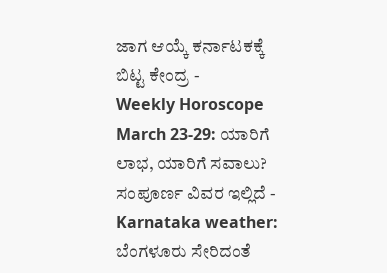ಜಾಗ ಆಯ್ಕೆ ಕರ್ನಾಟಕಕ್ಕೆ ಬಿಟ್ಟ ಕೇಂದ್ರ -
Weekly Horoscope March 23-29: ಯಾರಿಗೆ ಲಾಭ, ಯಾರಿಗೆ ಸವಾಲು? ಸಂಪೂರ್ಣ ವಿವರ ಇಲ್ಲಿದೆ -
Karnataka weather: ಬೆಂಗಳೂರು ಸೇರಿದಂತೆ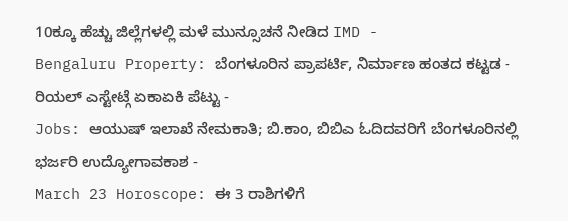10ಕ್ಕೂ ಹೆಚ್ಚು ಜಿಲ್ಲೆಗಳಲ್ಲಿ ಮಳೆ ಮುನ್ಸೂಚನೆ ನೀಡಿದ IMD -
Bengaluru Property: ಬೆಂಗಳೂರಿನ ಪ್ರಾಪರ್ಟಿ, ನಿರ್ಮಾಣ ಹಂತದ ಕಟ್ಟಡ - ರಿಯಲ್ ಎಸ್ಟೇಟ್ಗೆ ಏಕಾಏಕಿ ಪೆಟ್ಟು -
Jobs: ಆಯುಷ್ ಇಲಾಖೆ ನೇಮಕಾತಿ; ಬಿ.ಕಾಂ, ಬಿಬಿಎ ಓದಿದವರಿಗೆ ಬೆಂಗಳೂರಿನಲ್ಲಿ ಭರ್ಜರಿ ಉದ್ಯೋಗಾವಕಾಶ -
March 23 Horoscope: ಈ 3 ರಾಶಿಗಳಿಗೆ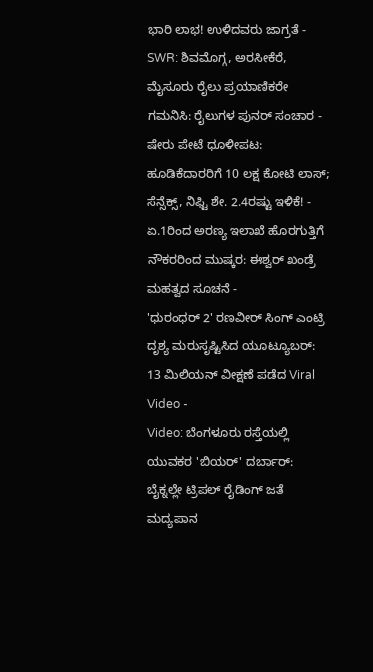ಭಾರಿ ಲಾಭ! ಉಳಿದವರು ಜಾಗ್ರತೆ -
SWR: ಶಿವಮೊಗ್ಗ, ಅರಸೀಕೆರೆ, ಮೈಸೂರು ರೈಲು ಪ್ರಯಾಣಿಕರೇ ಗಮನಿಸಿ: ರೈಲುಗಳ ಪುನರ್ ಸಂಚಾರ -
ಷೇರು ಪೇಟೆ ಧೂಳೀಪಟ: ಹೂಡಿಕೆದಾರರಿಗೆ 10 ಲಕ್ಷ ಕೋಟಿ ಲಾಸ್; ಸೆನ್ಸೆಕ್ಸ್, ನಿಫ್ಟಿ ಶೇ. 2.4ರಷ್ಟು ಇಳಿಕೆ! -
ಏ.1ರಿಂದ ಅರಣ್ಯ ಇಲಾಖೆ ಹೊರಗುತ್ತಿಗೆ ನೌಕರರಿಂದ ಮುಷ್ಕರ: ಈಶ್ವರ್ ಖಂಡ್ರೆ ಮಹತ್ವದ ಸೂಚನೆ -
'ಧುರಂಧರ್ 2' ರಣವೀರ್ ಸಿಂಗ್ ಎಂಟ್ರಿ ದೃಶ್ಯ ಮರುಸೃಷ್ಟಿಸಿದ ಯೂಟ್ಯೂಬರ್: 13 ಮಿಲಿಯನ್ ವೀಕ್ಷಣೆ ಪಡೆದ Viral Video -
Video: ಬೆಂಗಳೂರು ರಸ್ತೆಯಲ್ಲಿ ಯುವಕರ 'ಬಿಯರ್' ದರ್ಬಾರ್: ಬೈಕ್ನಲ್ಲೇ ಟ್ರಿಪಲ್ ರೈಡಿಂಗ್ ಜತೆ ಮದ್ಯಪಾನ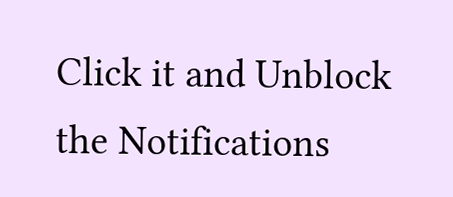Click it and Unblock the Notifications